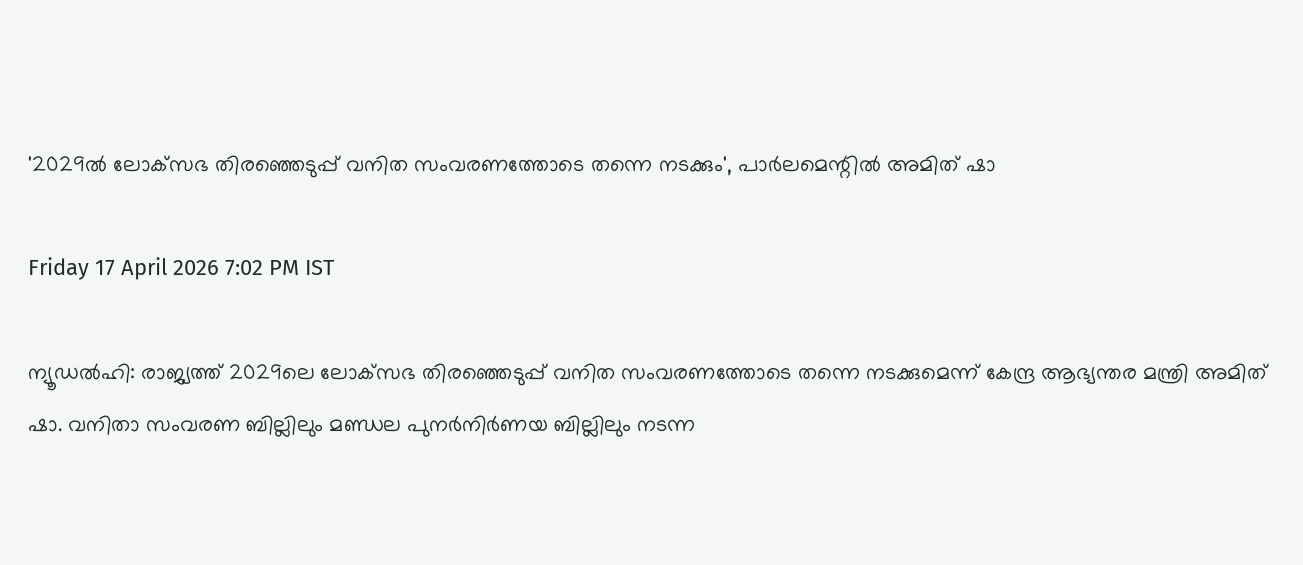'2029ല്‍ ലോക്‌സഭ തിരഞ്ഞെടുപ്പ് വനിത സംവരണത്തോടെ തന്നെ നടക്കും', പാര്‍ലമെന്റില്‍ അമിത് ഷാ

Friday 17 April 2026 7:02 PM IST

ന്യൂഡല്‍ഹി: രാജ്യത്ത് 2029ലെ ലോക്‌സഭ തിരഞ്ഞെടുപ്പ് വനിത സംവരണത്തോടെ തന്നെ നടക്കുമെന്ന് കേന്ദ്ര ആഭ്യന്തര മന്ത്രി അമിത് ഷാ. വനിതാ സംവരണ ബില്ലിലും മണ്ഡല പുനര്‍നിര്‍ണയ ബില്ലിലും നടന്ന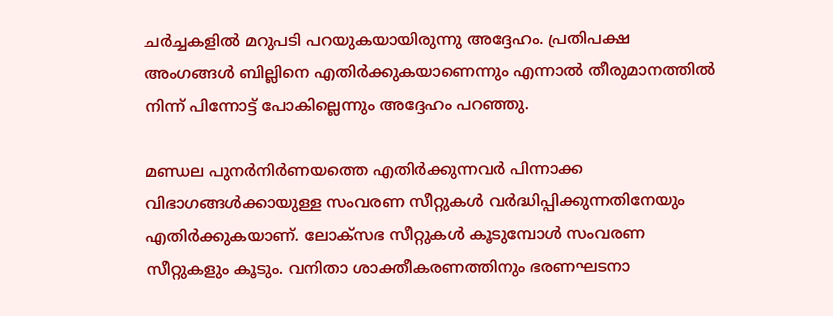ചര്‍ച്ചകളില്‍ മറുപടി പറയുകയായിരുന്നു അദ്ദേഹം. പ്രതിപക്ഷ അംഗങ്ങള്‍ ബില്ലിനെ എതിര്‍ക്കുകയാണെന്നും എന്നാല്‍ തീരുമാനത്തില്‍ നിന്ന് പിന്നോട്ട് പോകില്ലെന്നും അദ്ദേഹം പറഞ്ഞു.

മണ്ഡല പുനര്‍നിര്‍ണയത്തെ എതിര്‍ക്കുന്നവര്‍ പിന്നാക്ക വിഭാഗങ്ങള്‍ക്കായുള്ള സംവരണ സീറ്റുകള്‍ വര്‍ദ്ധിപ്പിക്കുന്നതിനേയും എതിര്‍ക്കുകയാണ്. ലോക്‌സഭ സീറ്റുകള്‍ കൂടുമ്പോള്‍ സംവരണ സീറ്റുകളും കൂടും. വനിതാ ശാക്തീകരണത്തിനും ഭരണഘടനാ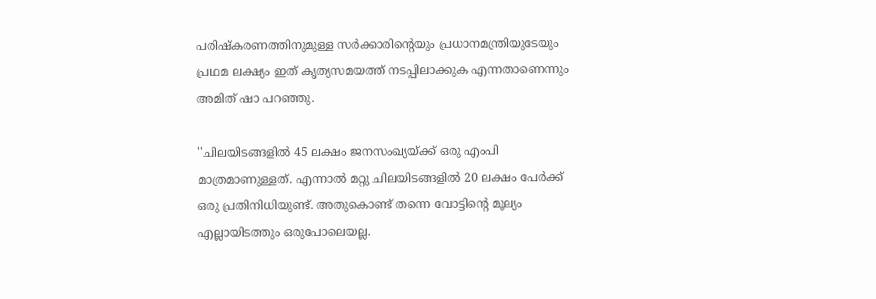പരിഷ്‌കരണത്തിനുമുള്ള സര്‍ക്കാരിന്റെയും പ്രധാനമന്ത്രിയുടേയും പ്രഥമ ലക്ഷ്യം ഇത് കൃത്യസമയത്ത് നടപ്പിലാക്കുക എന്നതാണെന്നും അമിത് ഷാ പറഞ്ഞു.

''ചിലയിടങ്ങളില്‍ 45 ലക്ഷം ജനസംഖ്യയ്ക്ക് ഒരു എംപി മാത്രമാണുള്ളത്. എന്നാല്‍ മറ്റു ചിലയിടങ്ങളില്‍ 20 ലക്ഷം പേര്‍ക്ക് ഒരു പ്രതിനിധിയുണ്ട്. അതുകൊണ്ട് തന്നെ വോട്ടിന്റെ മൂല്യം എല്ലായിടത്തും ഒരുപോലെയല്ല.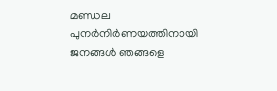മണ്ഡല പുനര്‍നിര്‍ണയത്തിനായി ജനങ്ങള്‍ ഞങ്ങളെ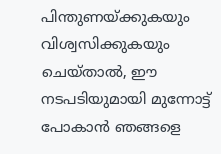പിന്തുണയ്ക്കുകയും വിശ്വസിക്കുകയും ചെയ്താല്‍, ഈ നടപടിയുമായി മുന്നോട്ട് പോകാന്‍ ഞങ്ങളെ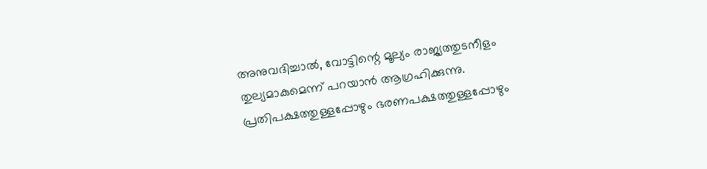അനുവദിച്ചാല്‍, വോട്ടിന്റെ മൂല്യം രാജ്യത്തുടനീളം തുല്യമാകുമെന്ന് പറയാന്‍ ആഗ്രഹിക്കുന്നു. പ്രതിപക്ഷത്തുള്ളപ്പോഴും ഭരണപക്ഷത്തുള്ളപ്പോഴും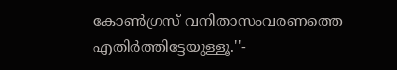കോണ്‍ഗ്രസ് വനിതാസംവരണത്തെ എതിര്‍ത്തിട്ടേയുള്ളൂ.''-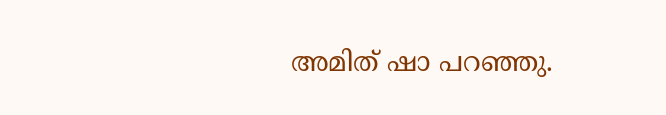അമിത് ഷാ പറഞ്ഞു.